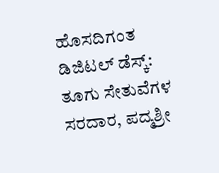ಹೊಸದಿಗಂತ ಡಿಜಿಟಲ್ ಡೆಸ್ಕ್:
ತೂಗು ಸೇತುವೆಗಳ ಸರದಾರ, ಪದ್ಮಶ್ರೀ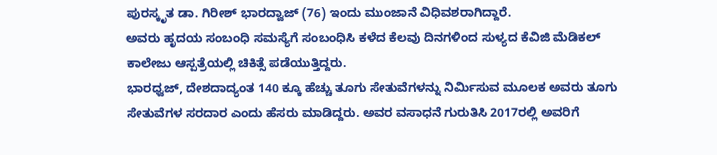ಪುರಸ್ಕೃತ ಡಾ. ಗಿರೀಶ್ ಭಾರದ್ವಾಜ್ (76) ಇಂದು ಮುಂಜಾನೆ ವಿಧಿವಶರಾಗಿದ್ದಾರೆ.
ಅವರು ಹೃದಯ ಸಂಬಂಧಿ ಸಮಸ್ಯೆಗೆ ಸಂಬಂಧಿಸಿ ಕಳೆದ ಕೆಲವು ದಿನಗಳಿಂದ ಸುಳ್ಯದ ಕೆವಿಜಿ ಮೆಡಿಕಲ್ ಕಾಲೇಜು ಆಸ್ಪತ್ರೆಯಲ್ಲಿ ಚಿಕಿತ್ಸೆ ಪಡೆಯುತ್ತಿದ್ದರು.
ಭಾರಧ್ವಜ್, ದೇಶದಾದ್ಯಂತ 140 ಕ್ಕೂ ಹೆಚ್ಚು ತೂಗು ಸೇತುವೆಗಳನ್ನು ನಿರ್ಮಿಸುವ ಮೂಲಕ ಅವರು ತೂಗು ಸೇತುವೆಗಳ ಸರದಾರ ಎಂದು ಹೆಸರು ಮಾಡಿದ್ದರು. ಅವರ ವಸಾಧನೆ ಗುರುತಿಸಿ 2017ರಲ್ಲಿ ಅವರಿಗೆ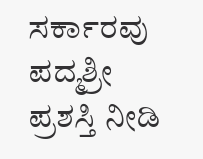ಸರ್ಕಾರವು ಪದ್ಮಶ್ರೀ ಪ್ರಶಸ್ತಿ ನೀಡಿ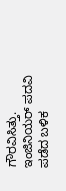ಗೌರವಿಸಿತ್ತು.
ಇಂಜಿನಿಯರ್ ಪದವಿ ಪಡೆದ ಬಳಿಕ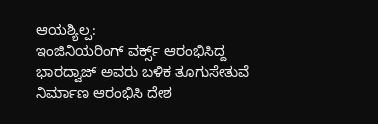ಆಯಶ್ಯಿಲ್ಪ:
ಇಂಜಿನಿಯರಿಂಗ್ ವರ್ಕ್ಸ್ ಆರಂಭಿಸಿದ್ದ ಭಾರದ್ವಾಜ್ ಅವರು ಬಳಿಕ ತೂಗುಸೇತುವೆ ನಿರ್ಮಾಣ ಆರಂಭಿಸಿ ದೇಶ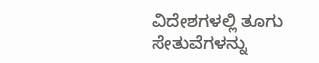ವಿದೇಶಗಳಲ್ಲಿ ತೂಗು ಸೇತುವೆಗಳನ್ನು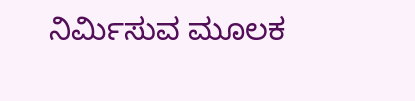ನಿರ್ಮಿಸುವ ಮೂಲಕ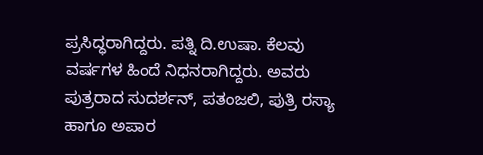ಪ್ರಸಿದ್ಧರಾಗಿದ್ದರು. ಪತ್ನಿ ದಿ.ಉಷಾ. ಕೆಲವು ವರ್ಷಗಳ ಹಿಂದೆ ನಿಧನರಾಗಿದ್ದರು. ಅವರು ಪುತ್ರರಾದ ಸುದರ್ಶನ್, ಪತಂಜಲಿ, ಪುತ್ರಿ ರಸ್ಯಾ ಹಾಗೂ ಅಪಾರ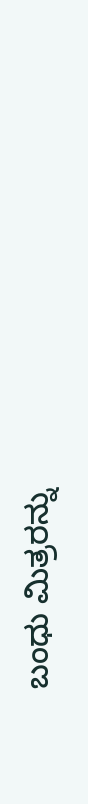ಬಂಧು ಮಿತ್ರರನ್ನು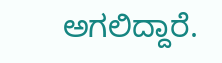ಅಗಲಿದ್ದಾರೆ.